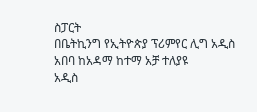ስፓርት
በቤትኪንግ የኢትዮጵያ ፕሪምየር ሊግ አዲስ አበባ ከአዳማ ከተማ አቻ ተለያዩ
አዲስ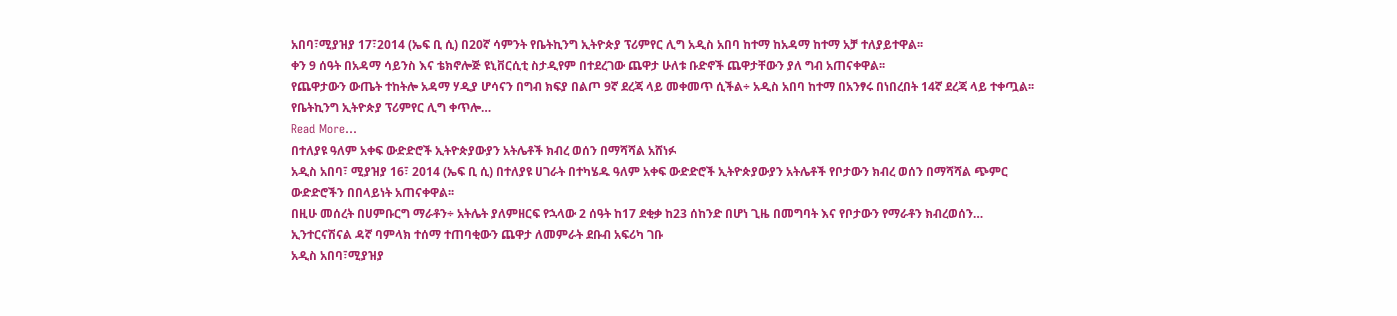አበባ፣ሚያዝያ 17፣2014 (ኤፍ ቢ ሲ) በ20ኛ ሳምንት የቤትኪንግ ኢትዮጵያ ፕሪምየር ሊግ አዲስ አበባ ከተማ ከአዳማ ከተማ አቻ ተለያይተዋል፡፡
ቀን 9 ሰዓት በአዳማ ሳይንስ እና ቴክኖሎጅ ዩኒቨርሲቲ ስታዲየም በተደረገው ጨዋታ ሁለቱ ቡድኖች ጨዋታቸውን ያለ ግብ አጠናቀዋል፡፡
የጨዋታውን ውጤት ተከትሎ አዳማ ሃዲያ ሆሳናን በግብ ክፍያ በልጦ 9ኛ ደረጃ ላይ መቀመጥ ሲችል÷ አዲስ አበባ ከተማ በአንፃሩ በነበረበት 14ኛ ደረጃ ላይ ተቀጧል፡፡
የቤትኪንግ ኢትዮጵያ ፕሪምየር ሊግ ቀጥሎ…
Read More...
በተለያዩ ዓለም አቀፍ ውድድሮች ኢትዮጵያውያን አትሌቶች ክብረ ወሰን በማሻሻል አሸነፉ
አዲስ አበባ፣ ሚያዝያ 16፣ 2014 (ኤፍ ቢ ሲ) በተለያዩ ሀገራት በተካሄዱ ዓለም አቀፍ ውድድሮች ኢትዮጵያውያን አትሌቶች የቦታውን ክብረ ወሰን በማሻሻል ጭምር ውድድሮችን በበላይነት አጠናቀዋል፡፡
በዚሁ መሰረት በሀምቡርግ ማራቶን÷ አትሌት ያለምዘርፍ የኋላው 2 ሰዓት ከ17 ደቂቃ ከ23 ሰከንድ በሆነ ጊዜ በመግባት እና የቦታውን የማራቶን ክብረወሰን…
ኢንተርናሽናል ዳኛ ባምላክ ተሰማ ተጠባቂውን ጨዋታ ለመምራት ደቡብ አፍሪካ ገቡ
አዲስ አበባ፣ሚያዝያ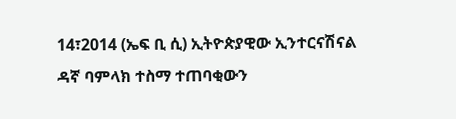14፣2014 (ኤፍ ቢ ሲ) ኢትዮጵያዊው ኢንተርናሽናል ዳኛ ባምላክ ተስማ ተጠባቂውን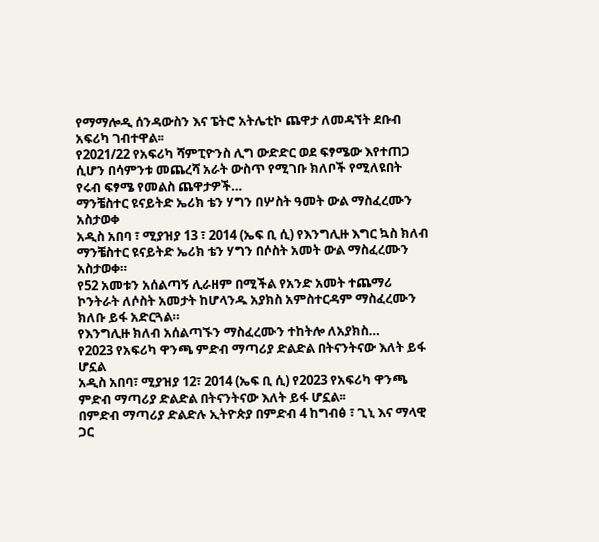የማማሎዲ ሰንዳውስን እና ፔትሮ አትሌቲኮ ጨዋታ ለመዳኘት ደቡብ አፍሪካ ገብተዋል፡፡
የ2021/22 የአፍሪካ ሻምፒዮንስ ሊግ ውድድር ወደ ፍፃሜው እየተጠጋ ሲሆን በሳምንቱ መጨረሻ አራት ውስጥ የሚገቡ ክለቦች የሚለዩበት የሩብ ፍፃሜ የመልስ ጨዋታዎች…
ማንቼስተር ዩናይትድ ኤሪክ ቴን ሃግን በሦስት ዓመት ውል ማስፈረሙን አስታወቀ
አዲስ አበባ ፣ ሚያዝያ 13 ፣ 2014 (ኤፍ ቢ ሲ) የእንግሊዙ እግር ኳስ ክለብ ማንቼስተር ዩናይትድ ኤሪክ ቴን ሃግን በሶስት አመት ውል ማስፈረሙን አስታወቀ።
የ52 አመቱን አሰልጣኝ ሊራዘም በሚችል የአንድ አመት ተጨማሪ ኮንትራት ለሶስት አመታት ከሆላንዱ አያክስ አምስተርዳም ማስፈረሙን ክለቡ ይፋ አድርጓል።
የእንግሊዙ ክለብ አሰልጣኙን ማስፈረሙን ተከትሎ ለአያክስ…
የ2023 የአፍሪካ ዋንጫ ምድብ ማጣሪያ ድልድል በትናንትናው እለት ይፋ ሆኗል
አዲስ አበባ፣ ሚያዝያ 12፣ 2014 (ኤፍ ቢ ሲ) የ2023 የአፍሪካ ዋንጫ ምድብ ማጣሪያ ድልድል በትናንትናው እለት ይፋ ሆኗል፡፡
በምድብ ማጣሪያ ድልድሉ ኢትዮጵያ በምድብ 4 ከግብፅ ፣ ጊኒ እና ማላዊ ጋር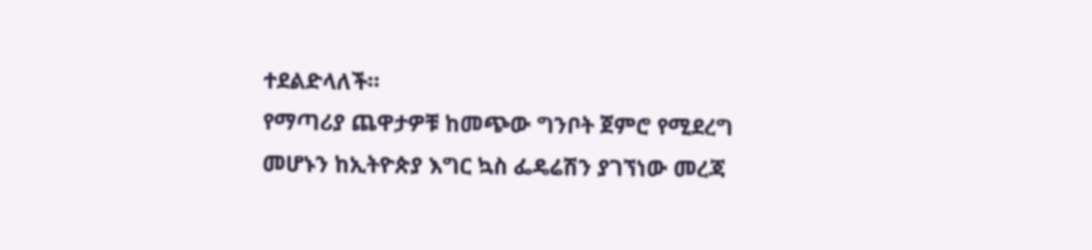ተደልድላለች።
የማጣሪያ ጨዋታዎቹ ከመጭው ግንቦት ጀምሮ የሚደረግ መሆኑን ከኢትዮጵያ እግር ኳስ ፌዴሬሽን ያገኘነው መረጃ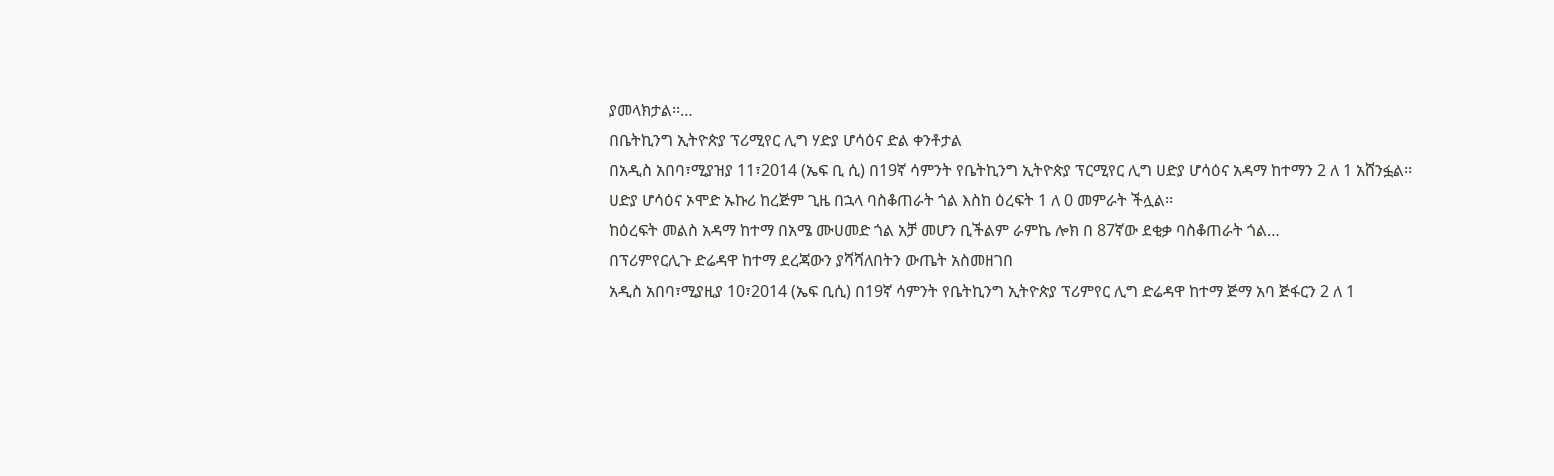ያመላክታል፡፡…
በቤትኪንግ ኢትዮጵያ ፕሪሚየር ሊግ ሃድያ ሆሳዕና ድል ቀንቶታል
በአዲስ አበባ፣ሚያዝያ 11፣2014 (ኤፍ ቢ ሲ) በ19ኛ ሳምንት የቤትኪንግ ኢትዮጵያ ፕርሚየር ሊግ ሀድያ ሆሳዕና አዳማ ከተማን 2 ለ 1 አሸንፏል፡፡
ሀድያ ሆሳዕና ኦሞድ ኡኩሪ ከረጅም ጊዜ በኋላ ባስቆጠራት ጎል እስከ ዕረፍት 1 ለ 0 መምራት ችሏል፡፡
ከዕረፍት መልስ አዳማ ከተማ በአሜ ሙሀመድ ጎል አቻ መሆን ቢችልም ራምኬ ሎክ በ 87ኛው ደቂቃ ባስቆጠራት ጎል…
በፕሪምየርሊጉ ድሬዳዋ ከተማ ደረጃውን ያሻሻለበትን ውጤት አስመዘገበ
አዲስ አበባ፣ሚያዚያ 10፣2014 (ኤፍ ቢሲ) በ19ኛ ሳምንት የቤትኪንግ ኢትዮጵያ ፕሪምየር ሊግ ድሬዳዋ ከተማ ጅማ አባ ጅፋርን 2 ለ 1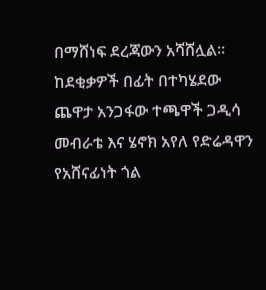በማሸነፍ ደረጃውን አሻሸሏል፡፡
ከደቂቃዎች በፊት በተካሄደው ጨዋታ አንጋፋው ተጫዋች ጋዲሳ መብራቴ እና ሄኖክ አየለ የድሬዳዋን የአሸናፊነት ጎል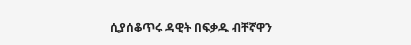ሲያሰቆጥሩ ዳዊት በፍቃዱ ብቸኛዋን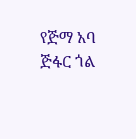የጅማ አባ ጅፋር ጎል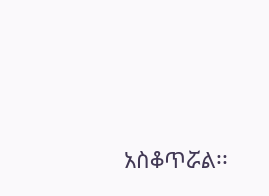አስቆጥሯል፡፡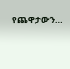የጨዋታውን…